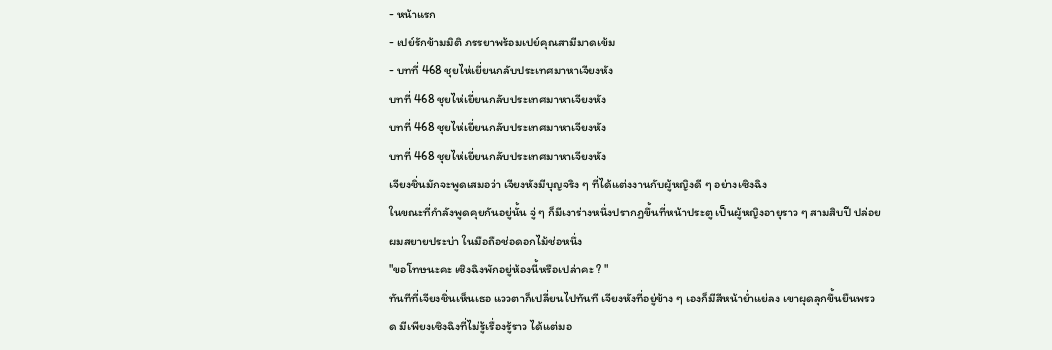- หน้าแรก
- เปย์รักข้ามมิติ ภรรยาพร้อมเปย์คุณสามีมาดเข้ม
- บทที่ 468 ชุยไห่เยี่ยนกลับประเทศมาหาเจียงหัง
บทที่ 468 ชุยไห่เยี่ยนกลับประเทศมาหาเจียงหัง
บทที่ 468 ชุยไห่เยี่ยนกลับประเทศมาหาเจียงหัง
บทที่ 468 ชุยไห่เยี่ยนกลับประเทศมาหาเจียงหัง
เจียงชิ่นมักจะพูดเสมอว่า เจียงหังมีบุญจริง ๆ ที่ได้แต่งงานกับผู้หญิงดี ๆ อย่างเซิงฉิง
ในขณะที่กำลังพูดคุยกันอยู่นั้น จู่ ๆ ก็มีเงาร่างหนึ่งปรากฏขึ้นที่หน้าประตู เป็นผู้หญิงอายุราว ๆ สามสิบปี ปล่อยผมสยายประบ่า ในมือถือช่อดอกไม้ช่อหนึ่ง
"ขอโทษนะคะ เซิงฉิงพักอยู่ห้องนี้หรือเปล่าคะ ? "
ทันทีที่เจียงชิ่นเห็นเธอ แววตาก็เปลี่ยนไปทันที เจียงหังที่อยู่ข้าง ๆ เองก็มีสีหน้าย่ำแย่ลง เขาผุดลุกขึ้นยืนพรวด มีเพียงเซิงฉิงที่ไม่รู้เรื่องรู้ราว ได้แต่มอ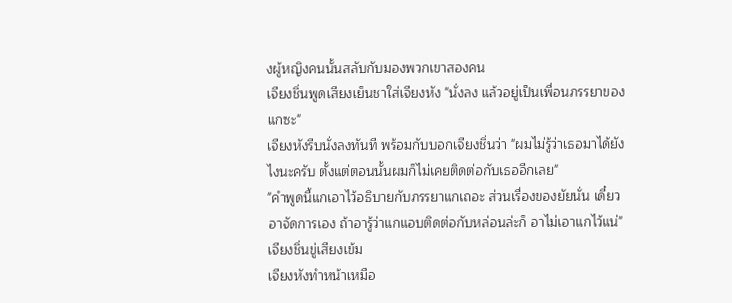งผู้หญิงคนนั้นสลับกับมองพวกเขาสองคน
เจียงชิ่นพูดเสียงเย็นชาใส่เจียงหัง "นั่งลง แล้วอยู่เป็นเพื่อนภรรยาของแกซะ"
เจียงหังรีบนั่งลงทันที พร้อมกับบอกเจียงชิ่นว่า "ผมไม่รู้ว่าเธอมาได้ยังไงนะครับ ตั้งแต่ตอนนั้นผมก็ไม่เคยติดต่อกับเธออีกเลย"
"คำพูดนี้แกเอาไว้อธิบายกับภรรยาแกเถอะ ส่วนเรื่องของยัยนั่น เดี๋ยวอาจัดการเอง ถ้าอารู้ว่าแกแอบติดต่อกับหล่อนล่ะก็ อาไม่เอาแกไว้แน่" เจียงชิ่นขู่เสียงเข้ม
เจียงหังทำหน้าเหมือ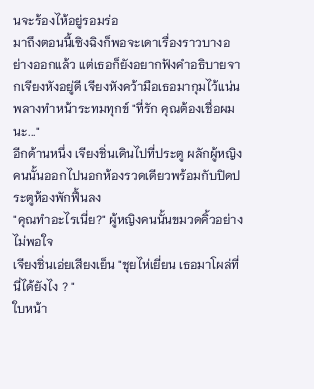นจะร้องไห้อยู่รอมร่อ
มาถึงตอนนี้เซิงฉิงก็พอจะเดาเรื่องราวบางอย่างออกแล้ว แต่เธอก็ยังอยากฟังคำอธิบายจากเจียงหังอยู่ดี เจียงหังคว้ามือเธอมากุมไว้แน่นพลางทำหน้าระทมทุกข์ "ที่รัก คุณต้องเชื่อผมนะ..."
อีกด้านหนึ่ง เจียงชิ่นเดินไปที่ประตู ผลักผู้หญิงคนนั้นออกไปนอกห้องรวดเดียวพร้อมกับปิดประตูห้องพักฟื้นลง
"คุณทำอะไรเนี่ย?" ผู้หญิงคนนั้นขมวดคิ้วอย่างไม่พอใจ
เจียงชิ่นเอ่ยเสียงเย็น "ชุยไห่เยี่ยน เธอมาโผล่ที่นี่ได้ยังไง ? "
ใบหน้า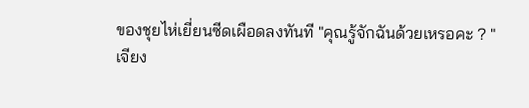ของชุยไห่เยี่ยนซีดเผือดลงทันที "คุณรู้จักฉันด้วยเหรอคะ ? "
เจียง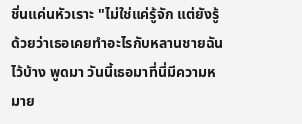ชิ่นแค่นหัวเราะ "ไม่ใช่แค่รู้จัก แต่ยังรู้ด้วยว่าเธอเคยทำอะไรกับหลานชายฉันไว้บ้าง พูดมา วันนี้เธอมาที่นี่มีความหมาย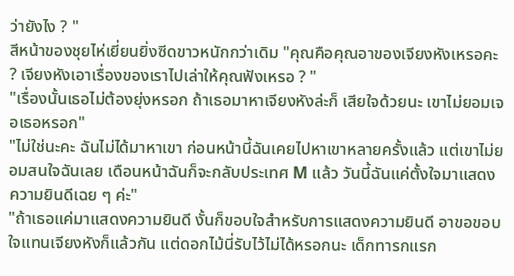ว่ายังไง ? "
สีหน้าของชุยไห่เยี่ยนยิ่งซีดขาวหนักกว่าเดิม "คุณคือคุณอาของเจียงหังเหรอคะ ? เจียงหังเอาเรื่องของเราไปเล่าให้คุณฟังเหรอ ? "
"เรื่องนั้นเธอไม่ต้องยุ่งหรอก ถ้าเธอมาหาเจียงหังล่ะก็ เสียใจด้วยนะ เขาไม่ยอมเจอเธอหรอก"
"ไม่ใช่นะคะ ฉันไม่ได้มาหาเขา ก่อนหน้านี้ฉันเคยไปหาเขาหลายครั้งแล้ว แต่เขาไม่ยอมสนใจฉันเลย เดือนหน้าฉันก็จะกลับประเทศ M แล้ว วันนี้ฉันแค่ตั้งใจมาแสดงความยินดีเฉย ๆ ค่ะ"
"ถ้าเธอแค่มาแสดงความยินดี งั้นก็ขอบใจสำหรับการแสดงความยินดี อาขอขอบใจแทนเจียงหังก็แล้วกัน แต่ดอกไม้นี่รับไว้ไม่ได้หรอกนะ เด็กทารกแรก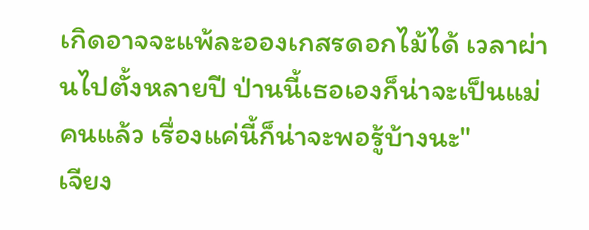เกิดอาจจะแพ้ละอองเกสรดอกไม้ได้ เวลาผ่านไปตั้งหลายปี ป่านนี้เธอเองก็น่าจะเป็นแม่คนแล้ว เรื่องแค่นี้ก็น่าจะพอรู้บ้างนะ"
เจียง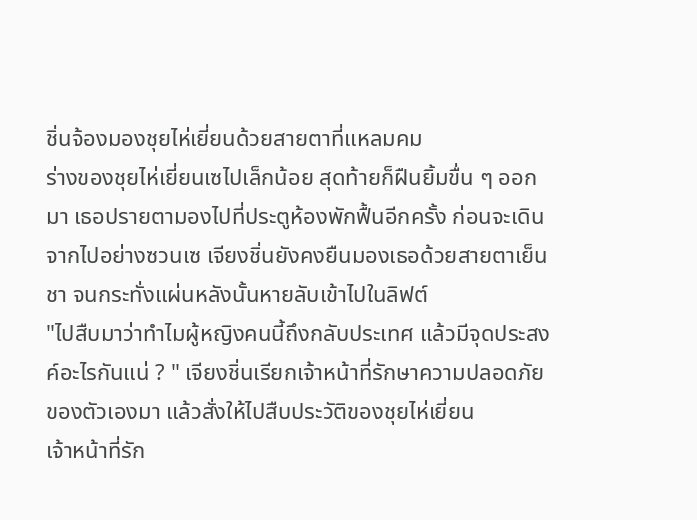ชิ่นจ้องมองชุยไห่เยี่ยนด้วยสายตาที่แหลมคม
ร่างของชุยไห่เยี่ยนเซไปเล็กน้อย สุดท้ายก็ฝืนยิ้มขื่น ๆ ออกมา เธอปรายตามองไปที่ประตูห้องพักฟื้นอีกครั้ง ก่อนจะเดินจากไปอย่างซวนเซ เจียงชิ่นยังคงยืนมองเธอด้วยสายตาเย็นชา จนกระทั่งแผ่นหลังนั้นหายลับเข้าไปในลิฟต์
"ไปสืบมาว่าทำไมผู้หญิงคนนี้ถึงกลับประเทศ แล้วมีจุดประสงค์อะไรกันแน่ ? " เจียงชิ่นเรียกเจ้าหน้าที่รักษาความปลอดภัยของตัวเองมา แล้วสั่งให้ไปสืบประวัติของชุยไห่เยี่ยน
เจ้าหน้าที่รัก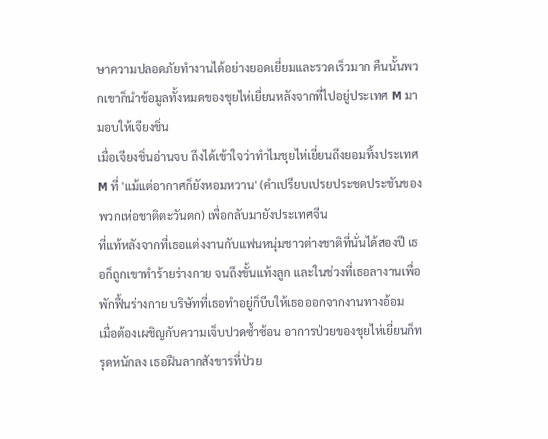ษาความปลอดภัยทำงานได้อย่างยอดเยี่ยมและรวดเร็วมาก คืนนั้นพวกเขาก็นำข้อมูลทั้งหมดของชุยไห่เยี่ยนหลังจากที่ไปอยู่ประเทศ M มามอบให้เจียงชิ่น
เมื่อเจียงชิ่นอ่านจบ ถึงได้เข้าใจว่าทำไมชุยไห่เยี่ยนถึงยอมทิ้งประเทศ M ที่ 'แม้แต่อากาศก็ยังหอมหวาน' (คำเปรียบเปรยประชดประชันของพวกเห่อชาติตะวันตก) เพื่อกลับมายังประเทศจีน
ที่แท้หลังจากที่เธอแต่งงานกับแฟนหนุ่มชาวต่างชาติที่นั่นได้สองปี เธอก็ถูกเขาทำร้ายร่างกาย จนถึงขั้นแท้งลูก และในช่วงที่เธอลางานเพื่อพักฟื้นร่างกาย บริษัทที่เธอทำอยู่ก็บีบให้เธอออกจากงานทางอ้อม
เมื่อต้องเผชิญกับความเจ็บปวดซ้ำซ้อน อาการป่วยของชุยไห่เยี่ยนก็ทรุดหนักลง เธอฝืนลากสังขารที่ป่วย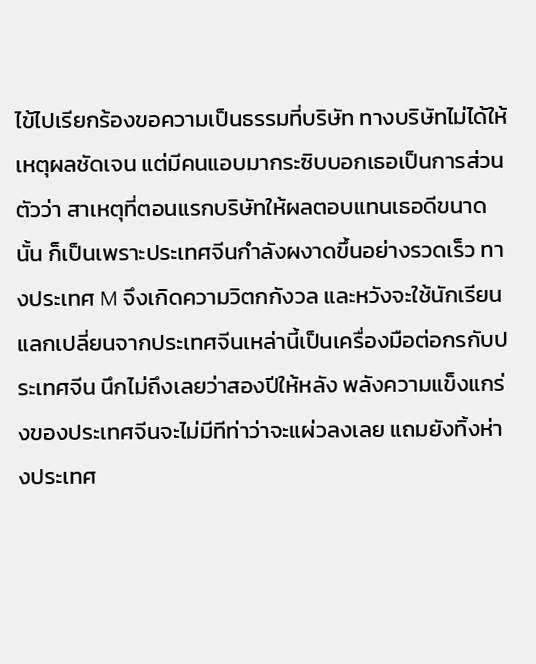ไข้ไปเรียกร้องขอความเป็นธรรมที่บริษัท ทางบริษัทไม่ได้ให้เหตุผลชัดเจน แต่มีคนแอบมากระซิบบอกเธอเป็นการส่วนตัวว่า สาเหตุที่ตอนแรกบริษัทให้ผลตอบแทนเธอดีขนาดนั้น ก็เป็นเพราะประเทศจีนกำลังผงาดขึ้นอย่างรวดเร็ว ทางประเทศ M จึงเกิดความวิตกกังวล และหวังจะใช้นักเรียนแลกเปลี่ยนจากประเทศจีนเหล่านี้เป็นเครื่องมือต่อกรกับประเทศจีน นึกไม่ถึงเลยว่าสองปีให้หลัง พลังความแข็งแกร่งของประเทศจีนจะไม่มีทีท่าว่าจะแผ่วลงเลย แถมยังทิ้งห่างประเทศ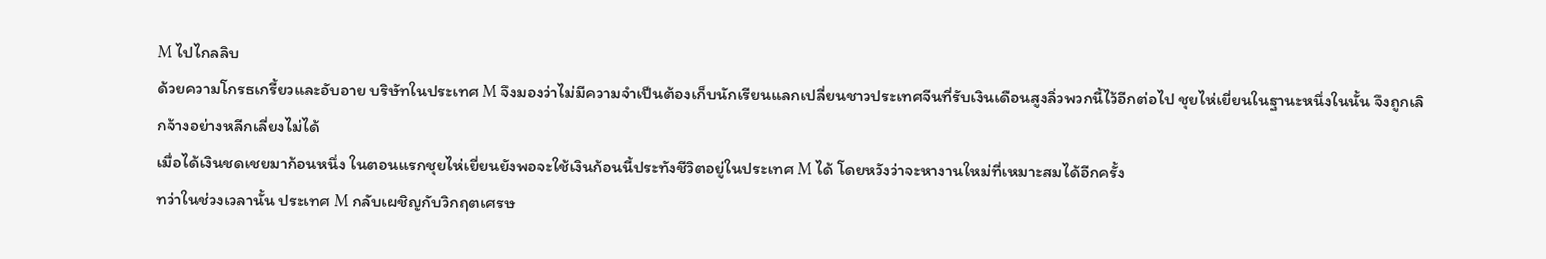M ไปไกลลิบ
ด้วยความโกรธเกรี้ยวและอับอาย บริษัทในประเทศ M จึงมองว่าไม่มีความจำเป็นต้องเก็บนักเรียนแลกเปลี่ยนชาวประเทศจีนที่รับเงินเดือนสูงลิ่วพวกนี้ไว้อีกต่อไป ชุยไห่เยี่ยนในฐานะหนึ่งในนั้น จึงถูกเลิกจ้างอย่างหลีกเลี่ยงไม่ได้
เมื่อได้เงินชดเชยมาก้อนหนึ่ง ในตอนแรกชุยไห่เยี่ยนยังพอจะใช้เงินก้อนนี้ประทังชีวิตอยู่ในประเทศ M ได้ โดยหวังว่าจะหางานใหม่ที่เหมาะสมได้อีกครั้ง
ทว่าในช่วงเวลานั้น ประเทศ M กลับเผชิญกับวิกฤตเศรษ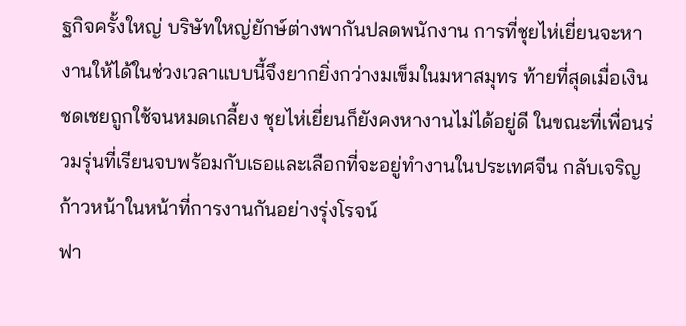ฐกิจครั้งใหญ่ บริษัทใหญ่ยักษ์ต่างพากันปลดพนักงาน การที่ชุยไห่เยี่ยนจะหางานให้ได้ในช่วงเวลาแบบนี้จึงยากยิ่งกว่างมเข็มในมหาสมุทร ท้ายที่สุดเมื่อเงินชดเชยถูกใช้จนหมดเกลี้ยง ชุยไห่เยี่ยนก็ยังคงหางานไม่ได้อยู่ดี ในขณะที่เพื่อนร่วมรุ่นที่เรียนจบพร้อมกับเธอและเลือกที่จะอยู่ทำงานในประเทศจีน กลับเจริญก้าวหน้าในหน้าที่การงานกันอย่างรุ่งโรจน์
ฟา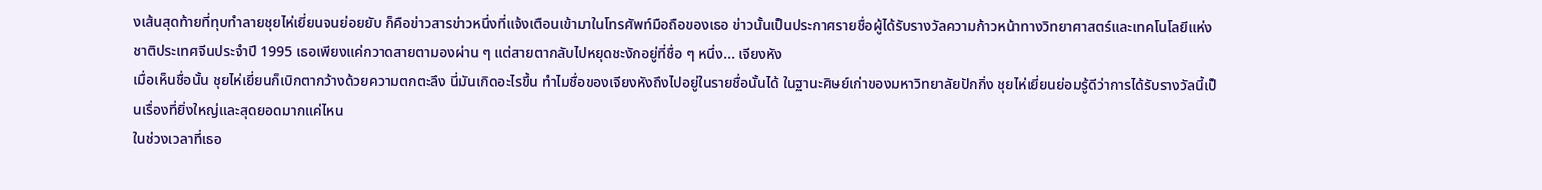งเส้นสุดท้ายที่ทุบทำลายชุยไห่เยี่ยนจนย่อยยับ ก็คือข่าวสารข่าวหนึ่งที่แจ้งเตือนเข้ามาในโทรศัพท์มือถือของเธอ ข่าวนั้นเป็นประกาศรายชื่อผู้ได้รับรางวัลความก้าวหน้าทางวิทยาศาสตร์และเทคโนโลยีแห่งชาติประเทศจีนประจำปี 1995 เธอเพียงแค่กวาดสายตามองผ่าน ๆ แต่สายตากลับไปหยุดชะงักอยู่ที่ชื่อ ๆ หนึ่ง... เจียงหัง
เมื่อเห็นชื่อนั้น ชุยไห่เยี่ยนก็เบิกตากว้างด้วยความตกตะลึง นี่มันเกิดอะไรขึ้น ทำไมชื่อของเจียงหังถึงไปอยู่ในรายชื่อนั้นได้ ในฐานะศิษย์เก่าของมหาวิทยาลัยปักกิ่ง ชุยไห่เยี่ยนย่อมรู้ดีว่าการได้รับรางวัลนี้เป็นเรื่องที่ยิ่งใหญ่และสุดยอดมากแค่ไหน
ในช่วงเวลาที่เธอ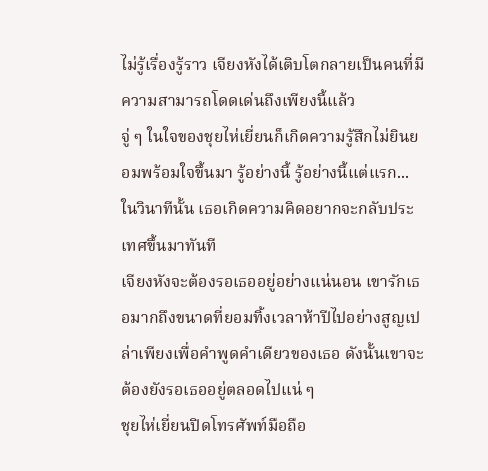ไม่รู้เรื่องรู้ราว เจียงหังได้เติบโตกลายเป็นคนที่มีความสามารถโดดเด่นถึงเพียงนี้แล้ว
จู่ ๆ ในใจของชุยไห่เยี่ยนก็เกิดความรู้สึกไม่ยินยอมพร้อมใจขึ้นมา รู้อย่างนี้ รู้อย่างนี้แต่แรก... ในวินาทีนั้น เธอเกิดความคิดอยากจะกลับประเทศขึ้นมาทันที
เจียงหังจะต้องรอเธออยู่อย่างแน่นอน เขารักเธอมากถึงขนาดที่ยอมทิ้งเวลาห้าปีไปอย่างสูญเปล่าเพียงเพื่อคำพูดคำเดียวของเธอ ดังนั้นเขาจะต้องยังรอเธออยู่ตลอดไปแน่ ๆ
ชุยไห่เยี่ยนปิดโทรศัพท์มือถือ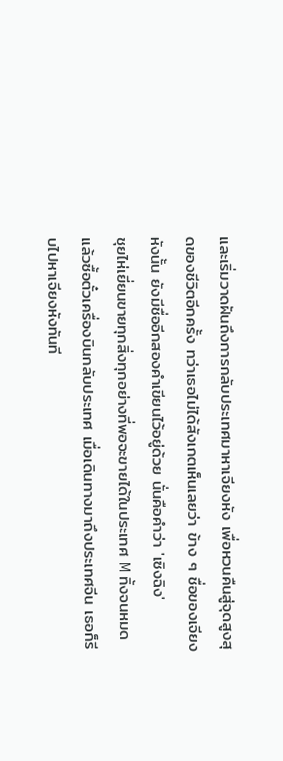และเริ่มวาดฝันถึงการกลับประเทศมาหาเจียงหัง เพื่อหวนคืนสู่จุดสูงสุดของชีวิตอีกครั้ง ทว่าเธอไม่ได้สังเกตเห็นเลยว่า ข้าง ๆ ชื่อของเจียงหังนั้น ยังมีชื่ออีกสองคำเขียนไว้อยู่ด้วย นั่นคือคำว่า 'เซิงฉิง'
ชุยไห่เยี่ยนขายทุกสิ่งทุกอย่างที่พอจะขายได้ในประเทศ M ทิ้งจนหมด แล้วซื้อตั๋วเครื่องบินกลับประเทศ เมื่อเดินทางมาถึงประเทศจีน เธอก็รีบไปหาเจียงหังทันที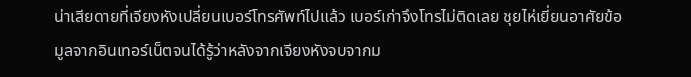น่าเสียดายที่เจียงหังเปลี่ยนเบอร์โทรศัพท์ไปแล้ว เบอร์เก่าจึงโทรไม่ติดเลย ชุยไห่เยี่ยนอาศัยข้อมูลจากอินเทอร์เน็ตจนได้รู้ว่าหลังจากเจียงหังจบจากม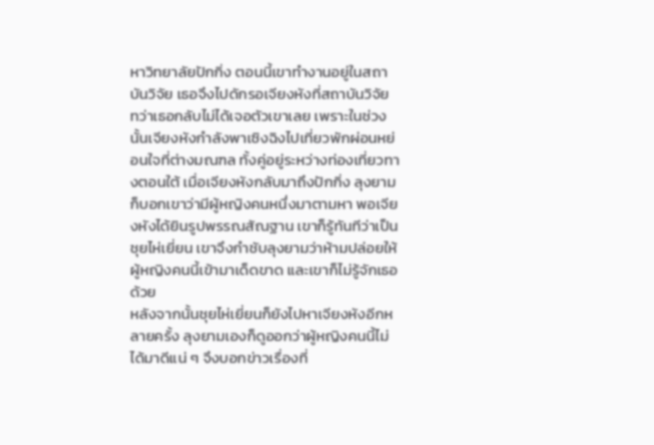หาวิทยาลัยปักกิ่ง ตอนนี้เขาทำงานอยู่ในสถาบันวิจัย เธอจึงไปดักรอเจียงหังที่สถาบันวิจัย
ทว่าเธอกลับไม่ได้เจอตัวเขาเลย เพราะในช่วงนั้นเจียงหังกำลังพาเซิงฉิงไปเที่ยวพักผ่อนหย่อนใจที่ต่างมณฑล ทั้งคู่อยู่ระหว่างท่องเที่ยวทางตอนใต้ เมื่อเจียงหังกลับมาถึงปักกิ่ง ลุงยามก็บอกเขาว่ามีผู้หญิงคนหนึ่งมาตามหา พอเจียงหังได้ยินรูปพรรณสัณฐาน เขาก็รู้ทันทีว่าเป็นชุยไห่เยี่ยน เขาจึงกำชับลุงยามว่าห้ามปล่อยให้ผู้หญิงคนนี้เข้ามาเด็ดขาด และเขาก็ไม่รู้จักเธอด้วย
หลังจากนั้นชุยไห่เยี่ยนก็ยังไปหาเจียงหังอีกหลายครั้ง ลุงยามเองก็ดูออกว่าผู้หญิงคนนี้ไม่ได้มาดีแน่ ๆ จึงบอกข่าวเรื่องที่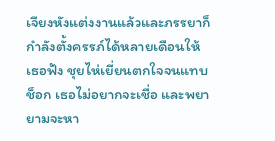เจียงหังแต่งงานแล้วและภรรยาก็กำลังตั้งครรภ์ได้หลายเดือนให้เธอฟัง ชุยไห่เยี่ยนตกใจจนแทบช็อก เธอไม่อยากจะเชื่อ และพยายามจะหา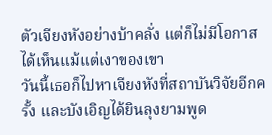ตัวเจียงหังอย่างบ้าคลั่ง แต่ก็ไม่มีโอกาสได้เห็นแม้แต่เงาของเขา
วันนี้เธอก็ไปหาเจียงหังที่สถาบันวิจัยอีกครั้ง และบังเอิญได้ยินลุงยามพูด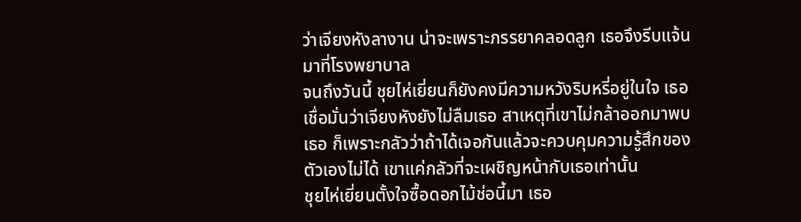ว่าเจียงหังลางาน น่าจะเพราะภรรยาคลอดลูก เธอจึงรีบแจ้นมาที่โรงพยาบาล
จนถึงวันนี้ ชุยไห่เยี่ยนก็ยังคงมีความหวังริบหรี่อยู่ในใจ เธอเชื่อมั่นว่าเจียงหังยังไม่ลืมเธอ สาเหตุที่เขาไม่กล้าออกมาพบเธอ ก็เพราะกลัวว่าถ้าได้เจอกันแล้วจะควบคุมความรู้สึกของตัวเองไม่ได้ เขาแค่กลัวที่จะเผชิญหน้ากับเธอเท่านั้น
ชุยไห่เยี่ยนตั้งใจซื้อดอกไม้ช่อนี้มา เธอ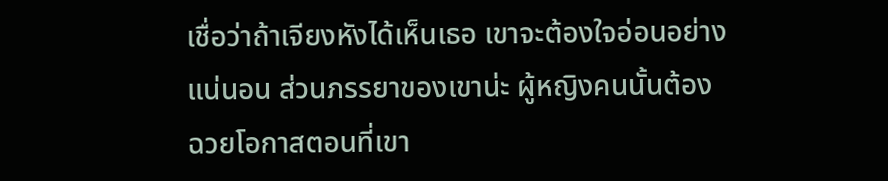เชื่อว่าถ้าเจียงหังได้เห็นเธอ เขาจะต้องใจอ่อนอย่างแน่นอน ส่วนภรรยาของเขาน่ะ ผู้หญิงคนนั้นต้องฉวยโอกาสตอนที่เขา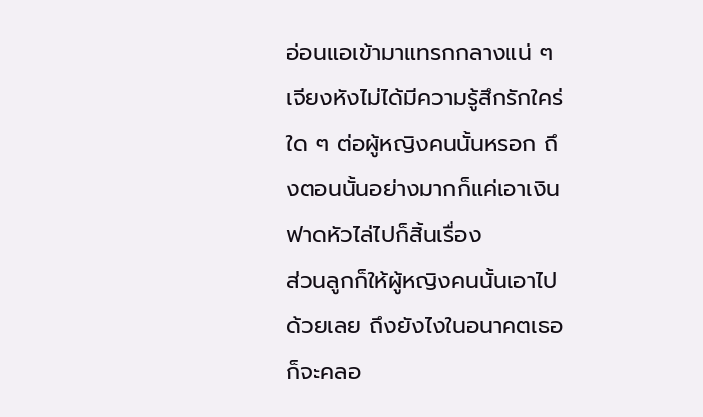อ่อนแอเข้ามาแทรกกลางแน่ ๆ เจียงหังไม่ได้มีความรู้สึกรักใคร่ใด ๆ ต่อผู้หญิงคนนั้นหรอก ถึงตอนนั้นอย่างมากก็แค่เอาเงินฟาดหัวไล่ไปก็สิ้นเรื่อง
ส่วนลูกก็ให้ผู้หญิงคนนั้นเอาไปด้วยเลย ถึงยังไงในอนาคตเธอก็จะคลอ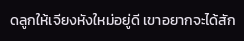ดลูกให้เจียงหังใหม่อยู่ดี เขาอยากจะได้สัก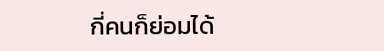กี่คนก็ย่อมได้